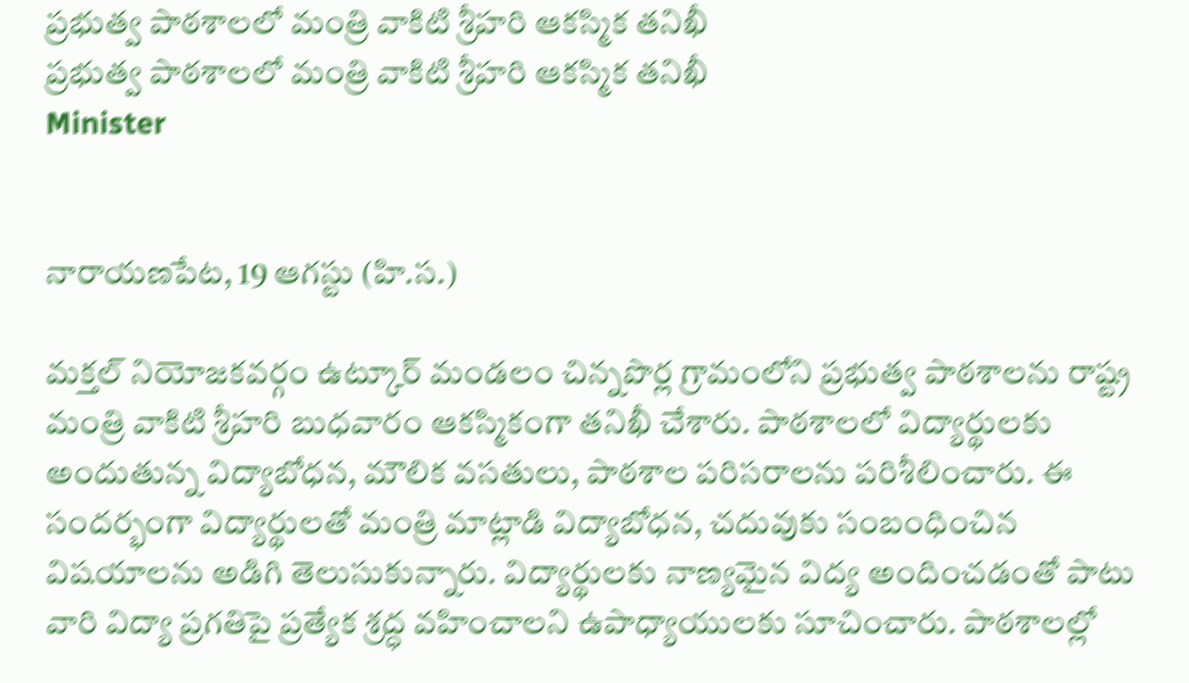ప్రభుత్వ పాఠశాలలో మంత్రి వాకిటి శ్రీహరి ఆకస్మిక తనిఖీ
ప్రభుత్వ పాఠశాలలో మంత్రి వాకిటి శ్రీహరి ఆకస్మిక తనిఖీ
Minister


నారాయణపేట, 19 ఆగస్టు (హి.స.)

మక్తల్ నియోజకవర్గం ఉట్కూర్ మండలం చిన్నపొర్ల గ్రామంలోని ప్రభుత్వ పాఠశాలను రాష్ట్ర మంత్రి వాకిటి శ్రీహరి బుధవారం ఆకస్మికంగా తనిఖీ చేశారు. పాఠశాలలో విద్యార్థులకు అందుతున్న విద్యాబోధన, మౌలిక వసతులు, పాఠశాల పరిసరాలను పరిశీలించారు. ఈ సందర్భంగా విద్యార్థులతో మంత్రి మాట్లాడి విద్యాబోధన, చదువుకు సంబంధించిన విషయాలను అడిగి తెలుసుకున్నారు. విద్యార్థులకు నాణ్యమైన విద్య అందించడంతో పాటు వారి విద్యా ప్రగతిపై ప్రత్యేక శ్రద్ధ వహించాలని ఉపాధ్యాయులకు సూచించారు. పాఠశాలల్లో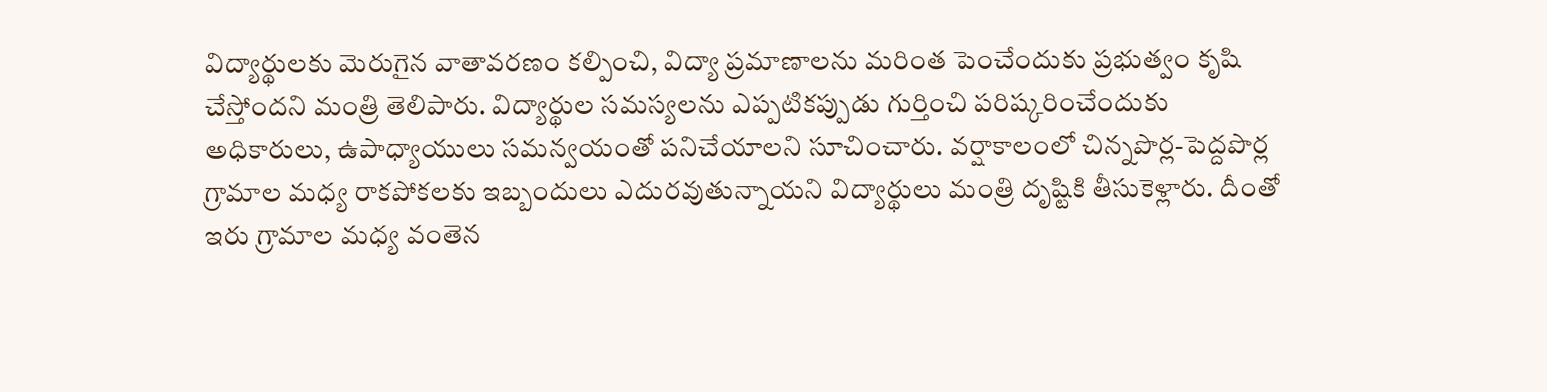విద్యార్థులకు మెరుగైన వాతావరణం కల్పించి, విద్యా ప్రమాణాలను మరింత పెంచేందుకు ప్రభుత్వం కృషి చేస్తోందని మంత్రి తెలిపారు. విద్యార్థుల సమస్యలను ఎప్పటికప్పుడు గుర్తించి పరిష్కరించేందుకు అధికారులు, ఉపాధ్యాయులు సమన్వయంతో పనిచేయాలని సూచించారు. వర్షాకాలంలో చిన్నపొర్ల-పెద్దపొర్ల గ్రామాల మధ్య రాకపోకలకు ఇబ్బందులు ఎదురవుతున్నాయని విద్యార్థులు మంత్రి దృష్టికి తీసుకెళ్లారు. దీంతో ఇరు గ్రామాల మధ్య వంతెన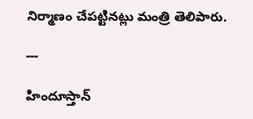నిర్మాణం చేపట్టినట్లు మంత్రి తెలిపారు.

---

హిందూస్తాన్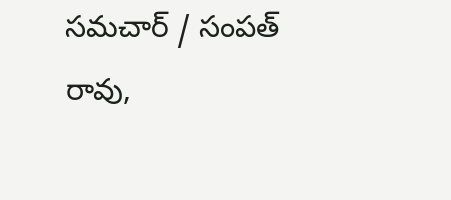సమచార్ / సంపత్ రావు,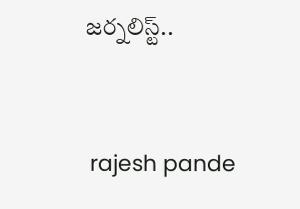జర్నలిస్ట్..


 rajesh pande